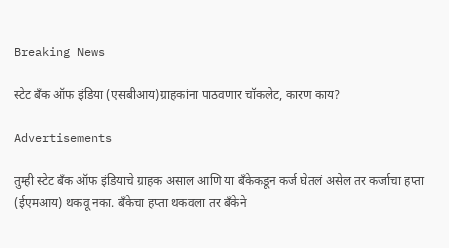Breaking News

स्टेट बँक ऑफ इंडिया (एसबीआय)ग्राहकांना पाठवणार चॉकलेट, कारण काय?

Advertisements

तुम्ही स्टेट बँक ऑफ इंडियाचे ग्राहक असाल आणि या बँकेकडून कर्ज घेतलं असेल तर कर्जाचा हप्ता (ईएमआय) थकवू नका. बँकेचा हप्ता थकवला तर बँकेने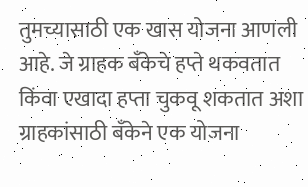तुमच्यासाठी एक खास योजना आणली आहे. जे ग्राहक बँकेचे हप्ते थकवतात किंवा एखादा हप्ता चुकवू शकतात अशा ग्राहकांसाठी बँकेने एक योजना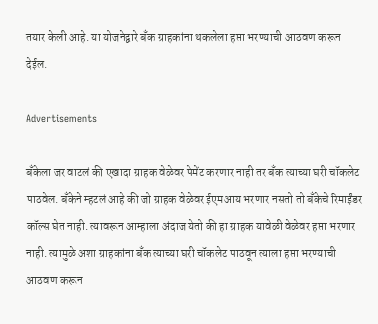तयार केली आहे. या योजनेद्वारे बँक ग्राहकांना थकलेला हप्ता भरण्याची आठवण करून देईल.

Advertisements

बँकेला जर वाटलं की एखादा ग्राहक वेळेवर पेमेंट करणार नाही तर बँक त्याच्या घरी चॉकलेट पाठवेल. बँकेने म्हटलं आहे की जो ग्राहक वेळेवर ईएमआय भरणार नसतो तो बँकेचे रिमाईंडर कॉल्स घेत नाही. त्यावरून आम्हाला अंदाज येतो की हा ग्राहक यावेळी वेळेवर हप्ता भरणार नाही. त्यामुळे अशा ग्राहकांना बँक त्याच्या घरी चॉकलेट पाठवून त्याला हप्ता भरण्याची आठवण करून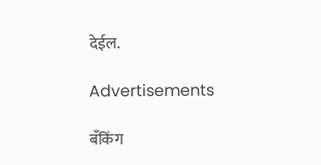देईल.

Advertisements

बँकिंग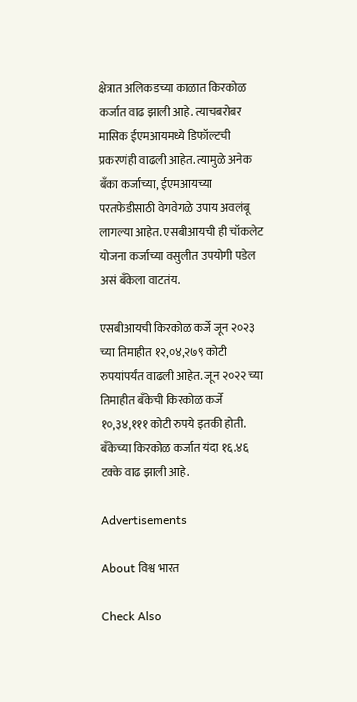क्षेत्रात अलिकडच्या काळात किरकोळ कर्जात वाढ झाली आहे. त्याचबरोबर मासिक ईएमआयमध्ये डिफॉल्टची प्रकरणंही वाढली आहेत. त्यामुळे अनेक बँका कर्जाच्या, ईएमआयच्या परतफेडीसाठी वेगवेगळे उपाय अवलंबू लागल्या आहेत. एसबीआयची ही चॉकलेट योजना कर्जाच्या वसुलीत उपयोगी पडेल असं बँकेला वाटतंय.

एसबीआयची किरकोळ कर्जे जून २०२३ च्या तिमाहीत १२,०४,२७९ कोटी रुपयांपर्यंत वाढली आहेत. जून २०२२ च्या तिमाहीत बँकेची किरकोळ कर्जे १०,३४,१११ कोटी रुपये इतकी होती. बँकेच्या किरकोळ कर्जात यंदा १६.४६ टक्के वाढ झाली आहे.

Advertisements

About विश्व भारत

Check Also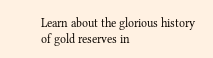Learn about the glorious history of gold reserves in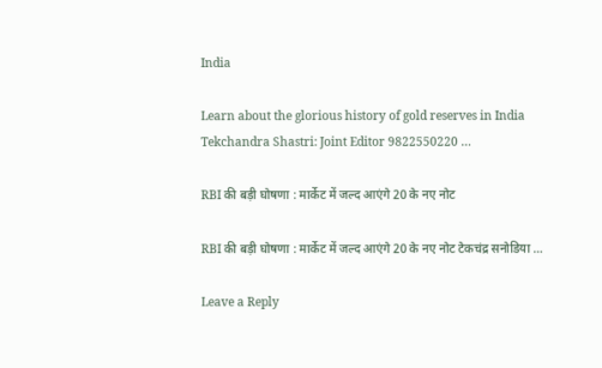India

Learn about the glorious history of gold reserves in India Tekchandra Shastri: Joint Editor 9822550220 …

RBI की बड़ी घोषणा : मार्केट में जल्द आएंगे 20 के नए नोट

RBI की बड़ी घोषणा : मार्केट में जल्द आएंगे 20 के नए नोट टेकचंद्र सनोडिया …

Leave a Reply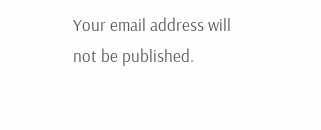Your email address will not be published.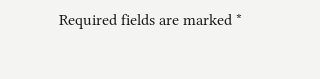Required fields are marked *